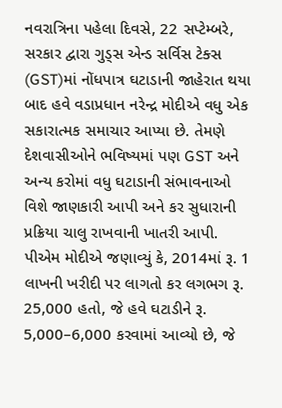નવરાત્રિના પહેલા દિવસે, 22 સપ્ટેમ્બરે, સરકાર દ્વારા ગુડ્સ એન્ડ સર્વિસ ટેક્સ (GST)માં નોંધપાત્ર ઘટાડાની જાહેરાત થયા બાદ હવે વડાપ્રધાન નરેન્દ્ર મોદીએ વધુ એક સકારાત્મક સમાચાર આપ્યા છે. તેમણે દેશવાસીઓને ભવિષ્યમાં પણ GST અને અન્ય કરોમાં વધુ ઘટાડાની સંભાવનાઓ વિશે જાણકારી આપી અને કર સુધારાની પ્રક્રિયા ચાલુ રાખવાની ખાતરી આપી. પીએમ મોદીએ જણાવ્યું કે, 2014માં રૂ. 1 લાખની ખરીદી પર લાગતો કર લગભગ રૂ. 25,000 હતો, જે હવે ઘટાડીને રૂ. 5,000–6,000 કરવામાં આવ્યો છે, જે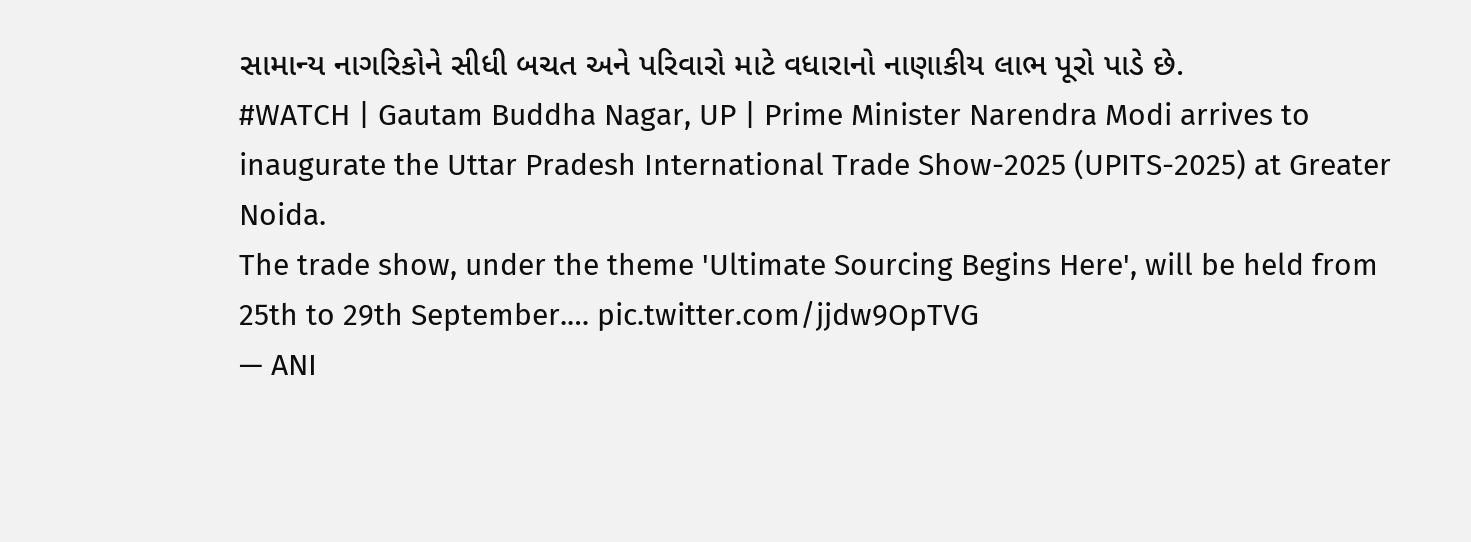સામાન્ય નાગરિકોને સીધી બચત અને પરિવારો માટે વધારાનો નાણાકીય લાભ પૂરો પાડે છે.
#WATCH | Gautam Buddha Nagar, UP | Prime Minister Narendra Modi arrives to inaugurate the Uttar Pradesh International Trade Show-2025 (UPITS-2025) at Greater Noida.
The trade show, under the theme 'Ultimate Sourcing Begins Here', will be held from 25th to 29th September.… pic.twitter.com/jjdw9OpTVG
— ANI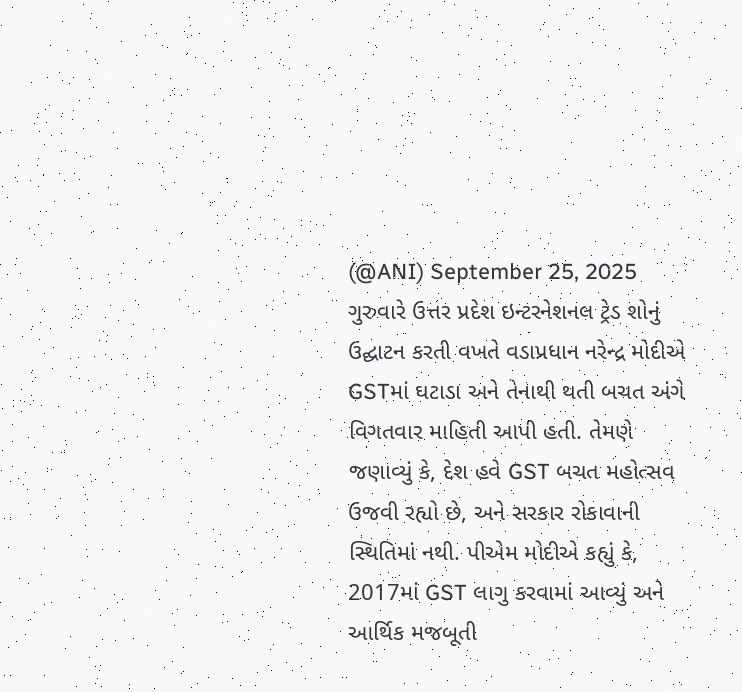(@ANI) September 25, 2025
ગુરુવારે ઉત્તર પ્રદેશ ઇન્ટરનેશનલ ટ્રેડ શોનું ઉદ્ઘાટન કરતી વખતે વડાપ્રધાન નરેન્દ્ર મોદીએ GSTમાં ઘટાડા અને તેનાથી થતી બચત અંગે વિગતવાર માહિતી આપી હતી. તેમણે જણાવ્યું કે, દેશ હવે GST બચત મહોત્સવ ઉજવી રહ્યો છે, અને સરકાર રોકાવાની સ્થિતિમાં નથી. પીએમ મોદીએ કહ્યું કે, 2017માં GST લાગુ કરવામાં આવ્યું અને આર્થિક મજબૂતી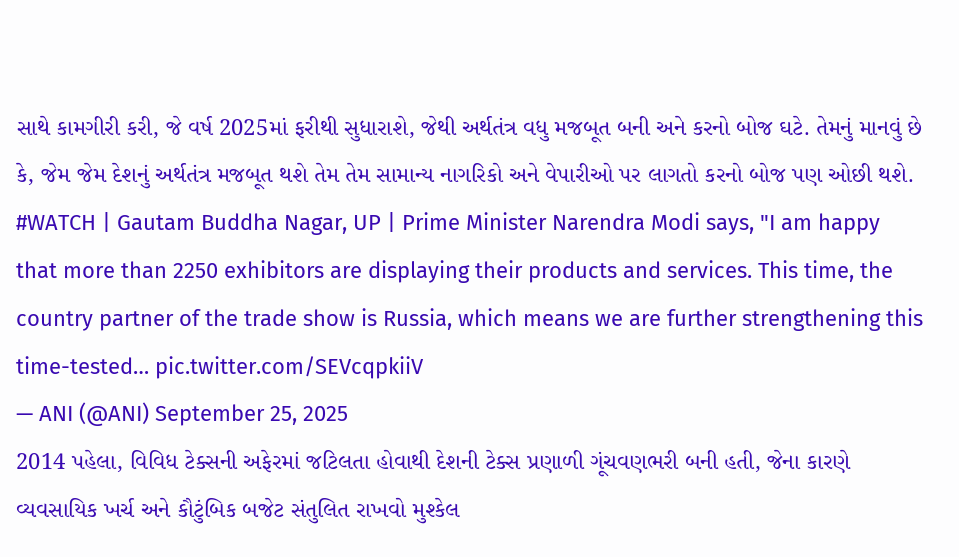સાથે કામગીરી કરી, જે વર્ષ 2025માં ફરીથી સુધારાશે, જેથી અર્થતંત્ર વધુ મજબૂત બની અને કરનો બોજ ઘટે. તેમનું માનવું છે કે, જેમ જેમ દેશનું અર્થતંત્ર મજબૂત થશે તેમ તેમ સામાન્ય નાગરિકો અને વેપારીઓ પર લાગતો કરનો બોજ પણ ઓછી થશે.
#WATCH | Gautam Buddha Nagar, UP | Prime Minister Narendra Modi says, "I am happy that more than 2250 exhibitors are displaying their products and services. This time, the country partner of the trade show is Russia, which means we are further strengthening this time-tested… pic.twitter.com/SEVcqpkiiV
— ANI (@ANI) September 25, 2025
2014 પહેલા, વિવિધ ટેક્સની અફેરમાં જટિલતા હોવાથી દેશની ટેક્સ પ્રણાળી ગૂંચવણભરી બની હતી, જેના કારણે વ્યવસાયિક ખર્ચ અને કૌટુંબિક બજેટ સંતુલિત રાખવો મુશ્કેલ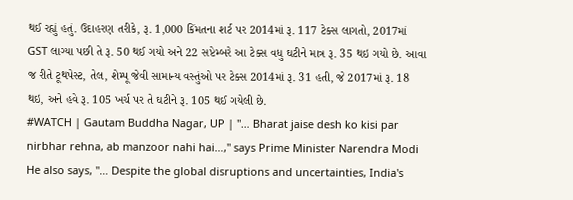થઈ રહ્યું હતું. ઉદાહરણ તરીકે, રૂ. 1,000 કિંમતના શર્ટ પર 2014માં રૂ. 117 ટેક્સ લાગતો, 2017માં GST લાગ્યા પછી તે રૂ. 50 થઈ ગયો અને 22 સપ્ટેમ્બરે આ ટેક્સ વધુ ઘટીને માત્ર રૂ. 35 થઇ ગયો છે. આવા જ રીતે ટૂથપેસ્ટ, તેલ, શેમ્પૂ જેવી સામાન્ય વસ્તુંઓ પર ટેક્સ 2014માં રૂ. 31 હતી, જે 2017માં રૂ. 18 થઇ, અને હવે રૂ. 105 ખર્ચ પર તે ઘટીને રૂ. 105 થઈ ગયેલી છે.
#WATCH | Gautam Buddha Nagar, UP | "… Bharat jaise desh ko kisi par nirbhar rehna, ab manzoor nahi hai…," says Prime Minister Narendra Modi
He also says, "… Despite the global disruptions and uncertainties, India's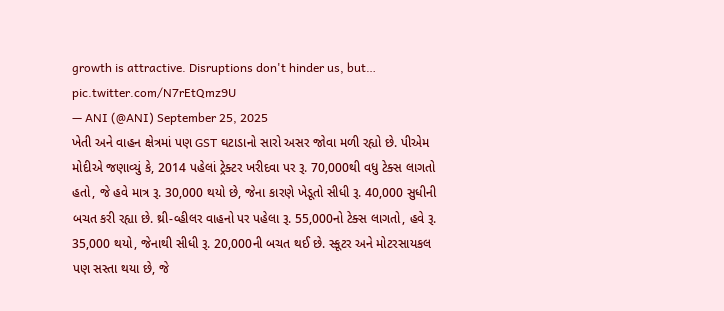growth is attractive. Disruptions don't hinder us, but… pic.twitter.com/N7rEtQmz9U
— ANI (@ANI) September 25, 2025
ખેતી અને વાહન ક્ષેત્રમાં પણ GST ઘટાડાનો સારો અસર જોવા મળી રહ્યો છે. પીએમ મોદીએ જણાવ્યું કે, 2014 પહેલાં ટ્રેક્ટર ખરીદવા પર રૂ. 70,000થી વધુ ટેક્સ લાગતો હતો, જે હવે માત્ર રૂ. 30,000 થયો છે, જેના કારણે ખેડૂતો સીધી રૂ. 40,000 સુધીની બચત કરી રહ્યા છે. થ્રી-વ્હીલર વાહનો પર પહેલા રૂ. 55,000નો ટેક્સ લાગતો, હવે રૂ. 35,000 થયો, જેનાથી સીધી રૂ. 20,000ની બચત થઈ છે. સ્કૂટર અને મોટરસાયકલ પણ સસ્તા થયા છે, જે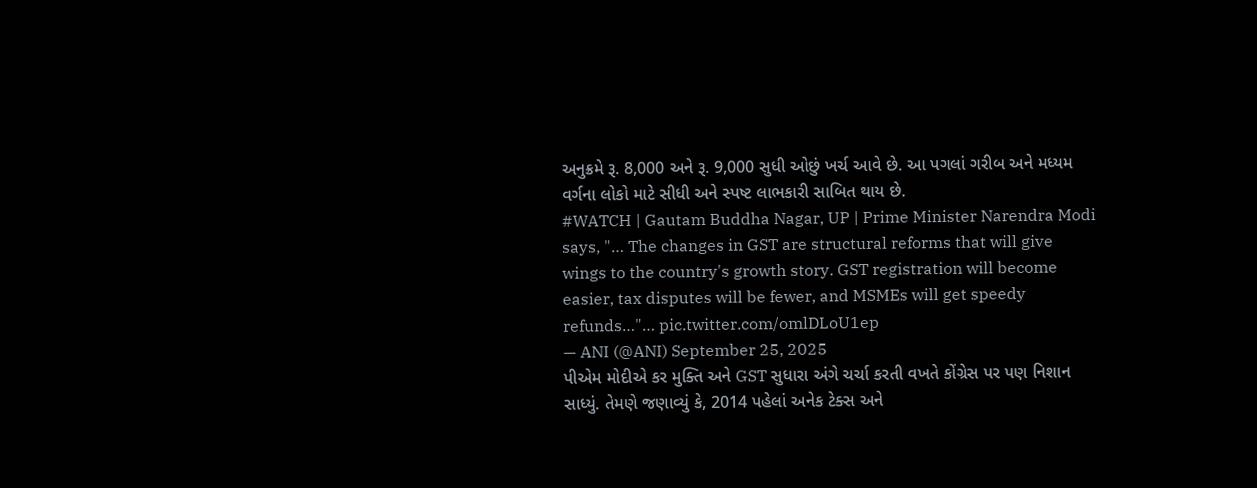અનુક્રમે રૂ. 8,000 અને રૂ. 9,000 સુધી ઓછું ખર્ચ આવે છે. આ પગલાં ગરીબ અને મધ્યમ વર્ગના લોકો માટે સીધી અને સ્પષ્ટ લાભકારી સાબિત થાય છે.
#WATCH | Gautam Buddha Nagar, UP | Prime Minister Narendra Modi says, "… The changes in GST are structural reforms that will give wings to the country's growth story. GST registration will become easier, tax disputes will be fewer, and MSMEs will get speedy refunds…"… pic.twitter.com/omlDLoU1ep
— ANI (@ANI) September 25, 2025
પીએમ મોદીએ કર મુક્તિ અને GST સુધારા અંગે ચર્ચા કરતી વખતે કોંગ્રેસ પર પણ નિશાન સાધ્યું. તેમણે જણાવ્યું કે, 2014 પહેલાં અનેક ટેક્સ અને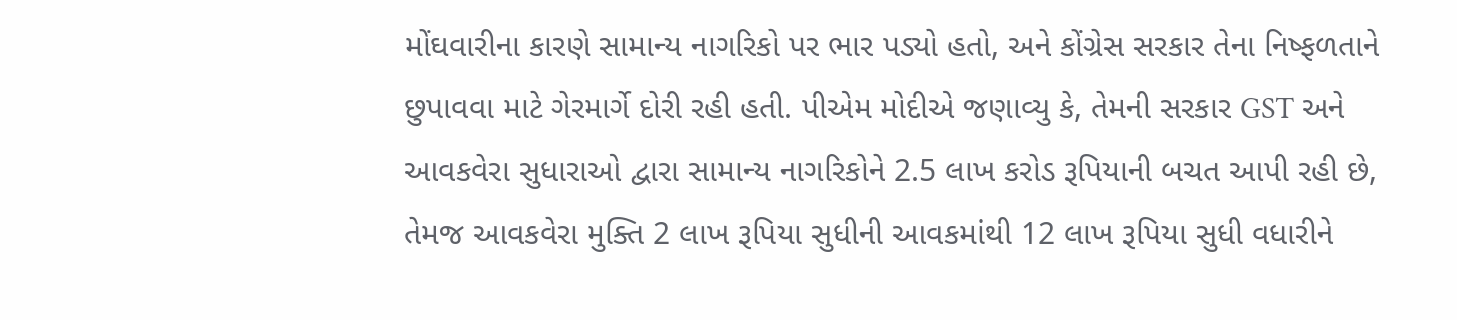મોંઘવારીના કારણે સામાન્ય નાગરિકો પર ભાર પડ્યો હતો, અને કોંગ્રેસ સરકાર તેના નિષ્ફળતાને છુપાવવા માટે ગેરમાર્ગે દોરી રહી હતી. પીએમ મોદીએ જણાવ્યુ કે, તેમની સરકાર GST અને આવકવેરા સુધારાઓ દ્વારા સામાન્ય નાગરિકોને 2.5 લાખ કરોડ રૂપિયાની બચત આપી રહી છે, તેમજ આવકવેરા મુક્તિ 2 લાખ રૂપિયા સુધીની આવકમાંથી 12 લાખ રૂપિયા સુધી વધારીને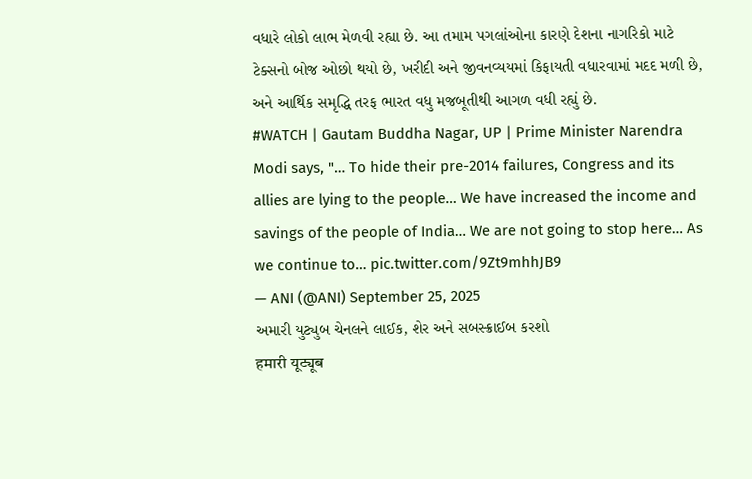વધારે લોકો લાભ મેળવી રહ્યા છે. આ તમામ પગલાંઓના કારણે દેશના નાગરિકો માટે ટેક્સનો બોજ ઓછો થયો છે, ખરીદી અને જીવનવ્યયમાં કિફાયતી વધારવામાં મદદ મળી છે, અને આર્થિક સમૃદ્ધિ તરફ ભારત વધુ મજબૂતીથી આગળ વધી રહ્યું છે.
#WATCH | Gautam Buddha Nagar, UP | Prime Minister Narendra Modi says, "… To hide their pre-2014 failures, Congress and its allies are lying to the people… We have increased the income and savings of the people of India… We are not going to stop here… As we continue to… pic.twitter.com/9Zt9mhhJB9
— ANI (@ANI) September 25, 2025
અમારી યુટ્યુબ ચેનલને લાઈક, શેર અને સબસ્ક્રાઈબ કરશો
हमारी यूट्यूब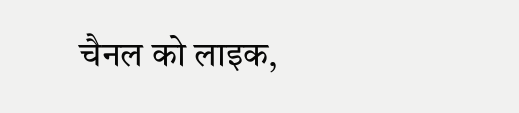चैनल को लाइक,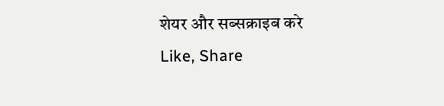शेयर और सब्सक्राइब करे
Like, Share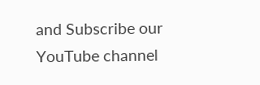and Subscribe our YouTube channel